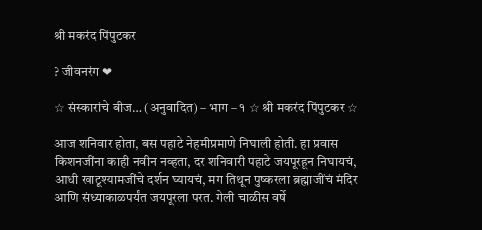श्री मकरंद पिंपुटकर

? जीवनरंग ❤

☆ संस्कारांचे बीज… (अनुवादित) – भाग – १ ☆ श्री मकरंद पिंपुटकर ☆

आज शनिवार होता, बस पहाटे नेहमीप्रमाणे निघाली होती. हा प्रवास किशनजींना काही नवीन नव्हता, दर शनिवारी पहाटे जयपूरहून निघायचं, आधी खाटूश्यामजींचे दर्शन घ्यायचं, मग तिथून पुष्करला ब्रह्माजींचं मंदिर आणि संध्याकाळपर्यंत जयपूरला परत. गेली चाळीस वर्षे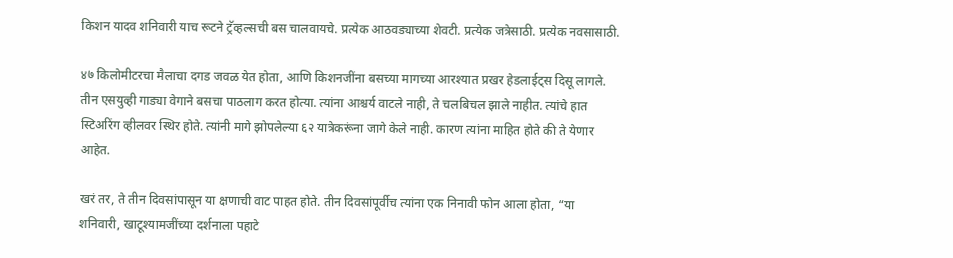किशन यादव शनिवारी याच रूटने ट्रॅव्हल्सची बस चालवायचे. प्रत्येक आठवड्याच्या शेवटी. प्रत्येक जत्रेसाठी. प्रत्येक नवसासाठी.

४७ किलोमीटरचा मैलाचा दगड जवळ येत होता, आणि किशनजींना बसच्या मागच्या आरश्यात प्रखर हेडलाईट्स दिसू लागले. तीन एसयुव्ही गाड्या वेगाने बसचा पाठलाग करत होत्या. त्यांना आश्चर्य वाटले नाही, ते चलबिचल झाले नाहीत. त्यांचे हात स्टिअरिंग व्हीलवर स्थिर होते. त्यांनी मागे झोपलेल्या ६२ यात्रेकरूंना जागे केले नाही. कारण त्यांना माहित होते की ते येणार आहेत.

खरं तर, ते तीन दिवसांपासून या क्षणाची वाट पाहत होते. तीन दिवसांपूर्वीच त्यांना एक निनावी फोन आला होता, “या शनिवारी, खाटूश्यामजींच्या दर्शनाला पहाटे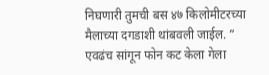निघणारी तुमची बस ४७ किलोमीटरच्या मैलाच्या दगडाशी थांबवली जाईल. ” एवढंच सांगून फोन कट केला गेला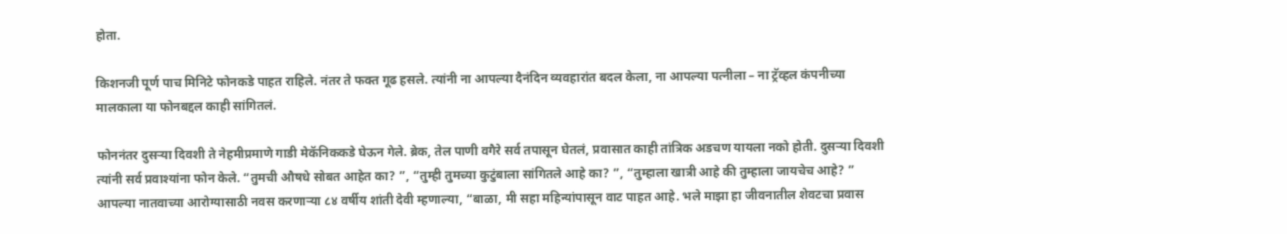होता.

किशनजी पूर्ण पाच मिनिटे फोनकडे पाहत राहिले. नंतर ते फक्त गूढ हसले. त्यांनी ना आपल्या दैनंदिन व्यवहारांत बदल केला, ना आपल्या पत्नीला – ना ट्रॅव्हल कंपनीच्या मालकाला या फोनबद्दल काही सांगितलं.

फोननंतर दुसऱ्या दिवशी ते नेहमीप्रमाणे गाडी मेकॅनिककडे घेऊन गेले. ब्रेक, तेल पाणी वगैरे सर्व तपासून घेतलं, प्रवासात काही तांत्रिक अडचण यायला नको होती. दुसऱ्या दिवशी त्यांनी सर्व प्रवाश्यांना फोन केले. “तुमची औषधे सोबत आहेत का? ”, “तुम्ही तुमच्या कुटुंबाला सांगितले आहे का? ”, “तुम्हाला खात्री आहे की तुम्हाला जायचेच आहे? ” आपल्या नातवाच्या आरोग्यासाठी नवस करणाऱ्या ८४ वर्षीय शांती देवी म्हणाल्या, “बाळा, मी सहा महिन्यांपासून वाट पाहत आहे. भले माझा हा जीवनातील शेवटचा प्रवास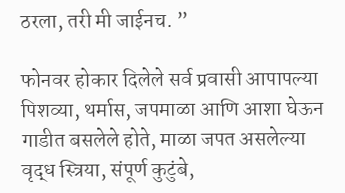ठरला, तरी मी जाईनच. ”

फोनवर होकार दिलेले सर्व प्रवासी आपापल्या पिशव्या, थर्मास, जपमाळा आणि आशा घेऊन गाडीत बसलेले होते, माळा जपत असलेल्या वृद्ध स्त्रिया, संपूर्ण कुटुंबे,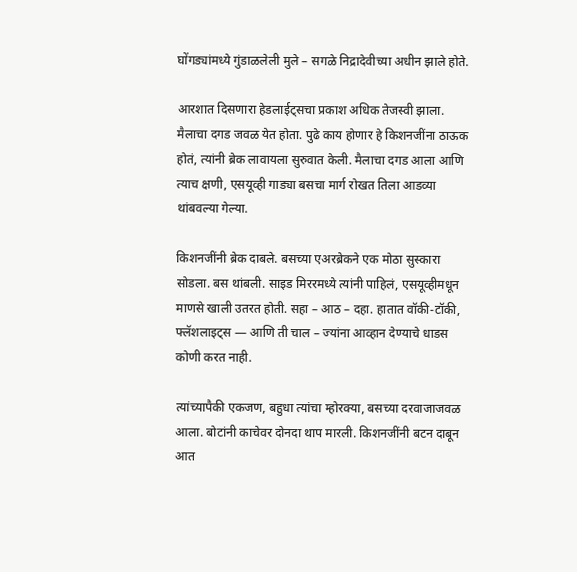घोंगड्यांमध्ये गुंडाळलेली मुले – सगळे निद्रादेवीच्या अधीन झाले होते.

आरशात दिसणारा हेडलाईट्सचा प्रकाश अधिक तेजस्वी झाला. मैलाचा दगड जवळ येत होता. पुढे काय होणार हे किशनजींना ठाऊक होतं, त्यांनी ब्रेक लावायला सुरुवात केली. मैलाचा दगड आला आणि त्याच क्षणी, एसयूव्ही गाड्या बसचा मार्ग रोखत तिला आडव्या थांबवल्या गेल्या.

किशनजींनी ब्रेक दाबले. बसच्या एअरब्रेकने एक मोठा सुस्कारा सोडला. बस थांबली. साइड मिररमध्ये त्यांनी पाहिलं, एसयूव्हीमधून माणसे खाली उतरत होती. सहा – आठ – दहा. हातात वॉकी-टॉकी, फ्लॅशलाइट्स — आणि ती चाल – ज्यांना आव्हान देण्याचे धाडस कोणी करत नाही.

त्यांच्यापैकी एकजण, बहुधा त्यांचा म्होरक्या, बसच्या दरवाजाजवळ आला. बोटांनी काचेवर दोनदा थाप मारली. किशनजींनी बटन दाबून आत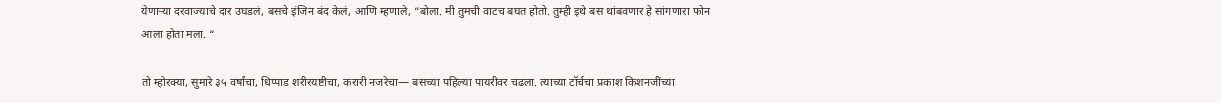येणाऱ्या दरवाज्याचे दार उघडलं, बसचे इंजिन बंद केलं, आणि म्हणाले, “बोला. मी तुमची वाटच बघत होतो. तुम्ही इथे बस थांबवणार हे सांगणारा फोन आला होता मला. “

तो म्होरक्या, सुमारे ३५ वर्षांचा, धिप्पाड शरीरयष्टीचा, करारी नजरेचा— बसच्या पहिल्या पायरीवर चढला. त्याच्या टॉर्चचा प्रकाश किशनजींच्या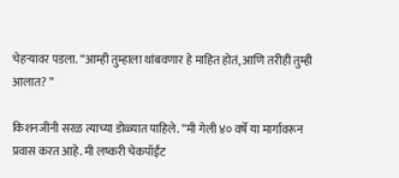चेहऱ्यावर पडला. “आम्ही तुम्हाला थांबवणार हे माहित होतं, आणि तरीही तुम्ही आलात? ”

किशनजींनी सरळ त्याच्या डोळ्यात पाहिले. “मी गेली ४० वर्षे या मार्गावरून प्रवास करत आहे. मी लष्करी चेकपॉईंट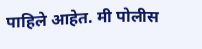पाहिले आहेत. मी पोलीस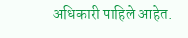अधिकारी पाहिले आहेत.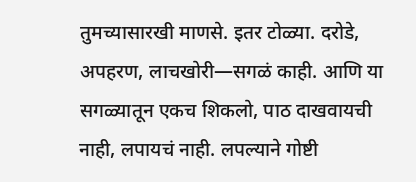तुमच्यासारखी माणसे. इतर टोळ्या. दरोडे, अपहरण, लाचखोरी—सगळं काही. आणि या सगळ्यातून एकच शिकलो, पाठ दाखवायची नाही, लपायचं नाही. लपल्याने गोष्टी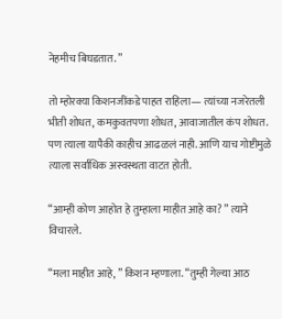नेहमीच बिघडतात. ”

तो म्होरक्या किशनजींकडे पाहत राहिला— त्यांच्या नजरेतली भीती शोधत, कमकुवतपणा शोधत, आवाजातील कंप शोधत. पण त्याला यापैकी काहीच आढळलं नाही. आणि याच गोष्टीमुळे त्याला सर्वाधिक अस्वस्थता वाटत होती.

“आम्ही कोण आहोत हे तुम्हाला माहीत आहे का? ” त्याने विचारले.

“मला माहीत आहे, ” किशन म्हणाला. “तुम्ही गेल्या आठ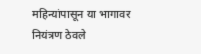महिन्यांपासून या भागावर नियंत्रण ठेवले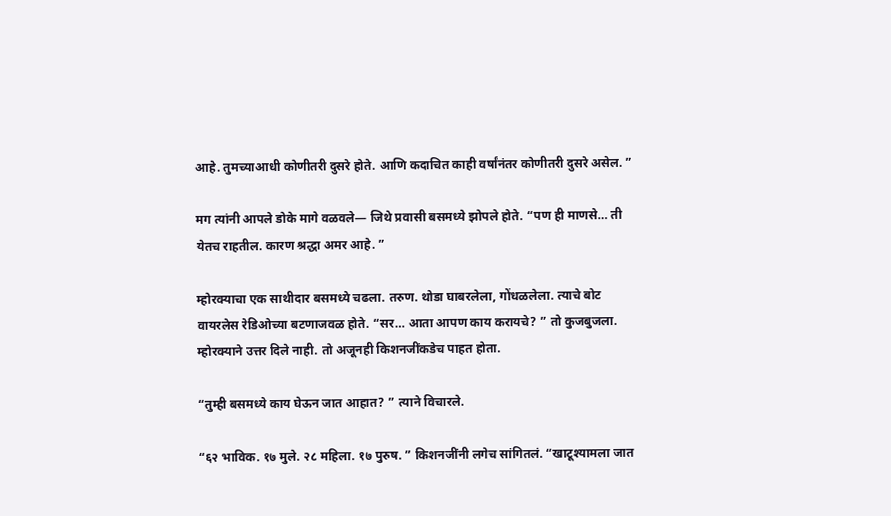आहे. तुमच्याआधी कोणीतरी दुसरे होते. आणि कदाचित काही वर्षांनंतर कोणीतरी दुसरे असेल. ”

मग त्यांनी आपले डोके मागे वळवले— जिथे प्रवासी बसमध्ये झोपले होते. “पण ही माणसे… ती येतच राहतील. कारण श्रद्धा अमर आहे. ”

म्होरक्याचा एक साथीदार बसमध्ये चढला. तरुण. थोडा घाबरलेला, गोंधळलेला. त्याचे बोट वायरलेस रेडिओच्या बटणाजवळ होते. “सर… आता आपण काय करायचे? ” तो कुजबुजला. म्होरक्याने उत्तर दिले नाही. तो अजूनही किशनजींकडेच पाहत होता.

“तुम्ही बसमध्ये काय घेऊन जात आहात? ” त्याने विचारले.

“६२ भाविक. १७ मुले. २८ महिला. १७ पुरुष. ” किशनजींनी लगेच सांगितलं. “खाटूश्यामला जात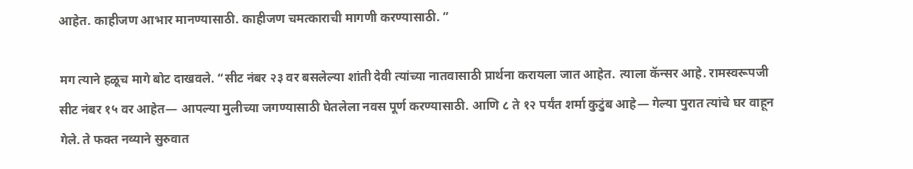आहेत. काहीजण आभार मानण्यासाठी. काहीजण चमत्काराची मागणी करण्यासाठी. ”

मग त्याने हळूच मागे बोट दाखवले. “सीट नंबर २३ वर बसलेल्या शांती देवी त्यांच्या नातवासाठी प्रार्थना करायला जात आहेत. त्याला कॅन्सर आहे. रामस्वरूपजी सीट नंबर १५ वर आहेत— आपल्या मुलीच्या जगण्यासाठी घेतलेला नवस पूर्ण करण्यासाठी. आणि ८ ते १२ पर्यंत शर्मा कुटुंब आहे— गेल्या पुरात त्यांचे घर वाहून गेले. ते फक्त नव्याने सुरुवात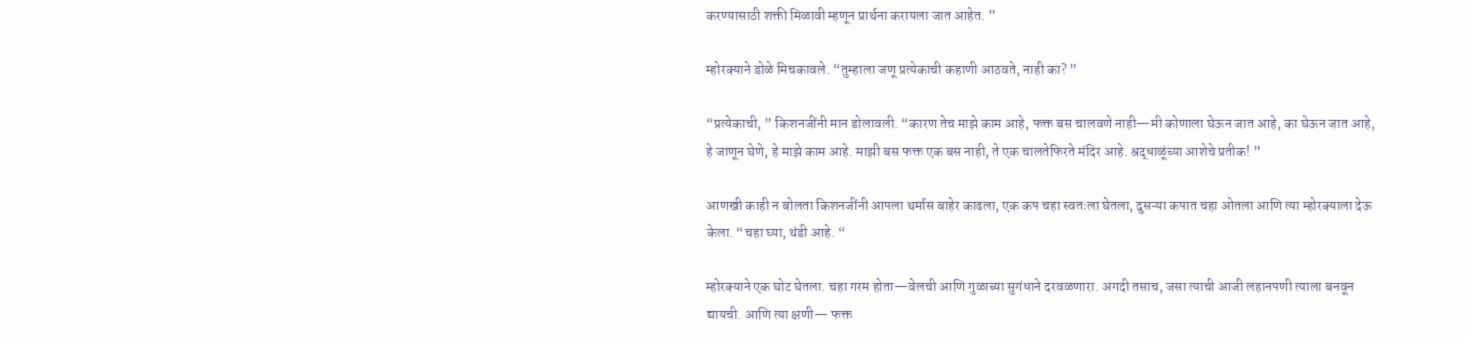करण्यासाठी शक्ती मिळावी म्हणून प्रार्थना करायला जात आहेत. ”

म्होरक्याने डोळे मिचकावले. “तुम्हाला जणू प्रत्येकाची कहाणी आठवते, नाही का? ”

“प्रत्येकाची, ” किशनजींनी मान डोलावली. “कारण तेच माझे काम आहे, फक्त बस चालवणे नाही—मी कोणाला घेऊन जात आहे, का घेऊन जात आहे, हे जाणून घेणे, हे माझे काम आहे. माझी बस फक्त एक बस नाही, ते एक चालतेफिरते मंदिर आहे. श्रद्धाळूंच्या आशेचे प्रतीक! ”

आणखी काही न बोलता किशनजींनी आपला थर्मास बाहेर काढला, एक कप चहा स्वतःला घेतला, दुसऱ्या कपात चहा ओतला आणि त्या म्होरक्याला देऊ केला. “चहा घ्या, थंडी आहे. “

म्होरक्याने एक घोट घेतला. चहा गरम होता—वेलची आणि गुळाच्या सुगंधाने दरवळणारा. अगदी तसाच, जसा त्याची आजी लहानपणी त्याला बनवून द्यायची. आणि त्या क्षणी— फक्त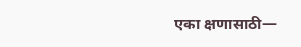एका क्षणासाठी—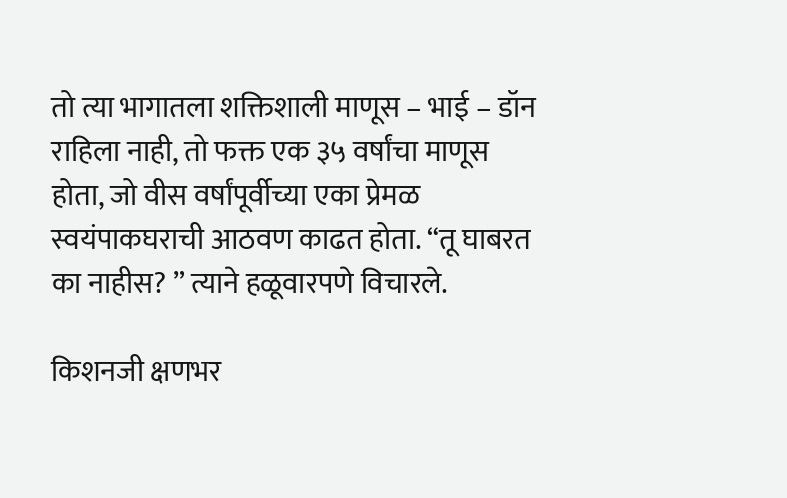तो त्या भागातला शक्तिशाली माणूस – भाई – डॉन राहिला नाही, तो फक्त एक ३५ वर्षांचा माणूस होता, जो वीस वर्षांपूर्वीच्या एका प्रेमळ स्वयंपाकघराची आठवण काढत होता. “तू घाबरत का नाहीस? ” त्याने हळूवारपणे विचारले.

किशनजी क्षणभर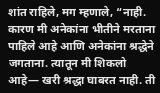शांत राहिले, मग म्हणाले, “नाही. कारण मी अनेकांना भीतीने मरताना पाहिले आहे आणि अनेकांना श्रद्धेने जगताना. त्यातून मी शिकलो आहे— खरी श्रद्धा घाबरत नाही. ती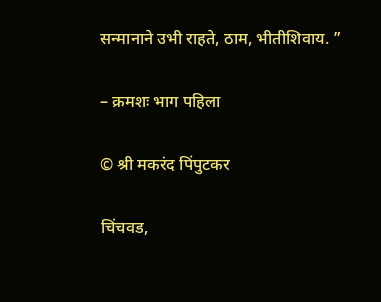सन्मानाने उभी राहते, ठाम, भीतीशिवाय. ”

– क्रमशः भाग पहिला

© श्री मकरंद पिंपुटकर

चिंचवड,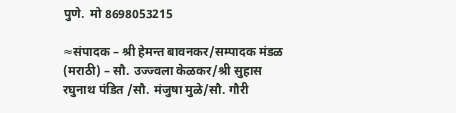पुणे.  मो 8698053215

≈संपादक – श्री हेमन्त बावनकर/सम्पादक मंडळ (मराठी) – सौ. उज्ज्वला केळकर/श्री सुहास रघुनाथ पंडित /सौ. मंजुषा मुळे/सौ. गौरी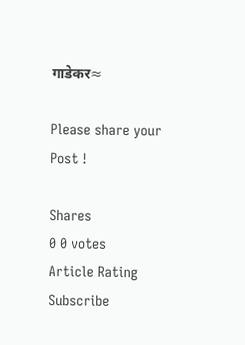गाडेकर≈

Please share your Post !

Shares
0 0 votes
Article Rating
Subscribe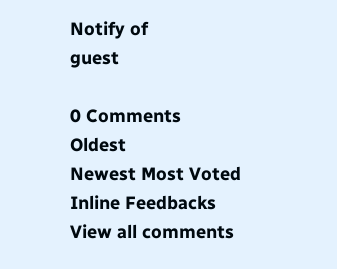Notify of
guest

0 Comments
Oldest
Newest Most Voted
Inline Feedbacks
View all comments